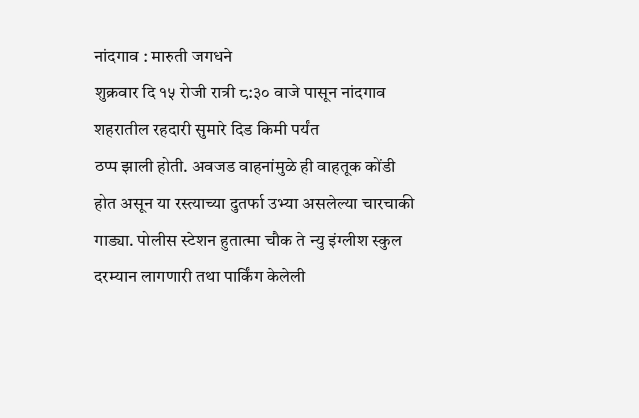नांदगाव : मारुती जगधने
शुक्रवार दि १५ रोजी रात्री ८:३० वाजे पासून नांदगाव शहरातील रहदारी सुमारे दिड किमी पर्यंत
ठप्प झाली होती. अवजड वाहनांमुळे ही वाहतूक कोंडी होत असून या रस्त्याच्या दुतर्फा उभ्या असलेल्या चारचाकी गाड्या. पोलीस स्टेशन हुतात्मा चौक ते न्यु इंग्लीश स्कुल दरम्यान लागणारी तथा पार्किंग केलेली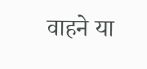वाहने या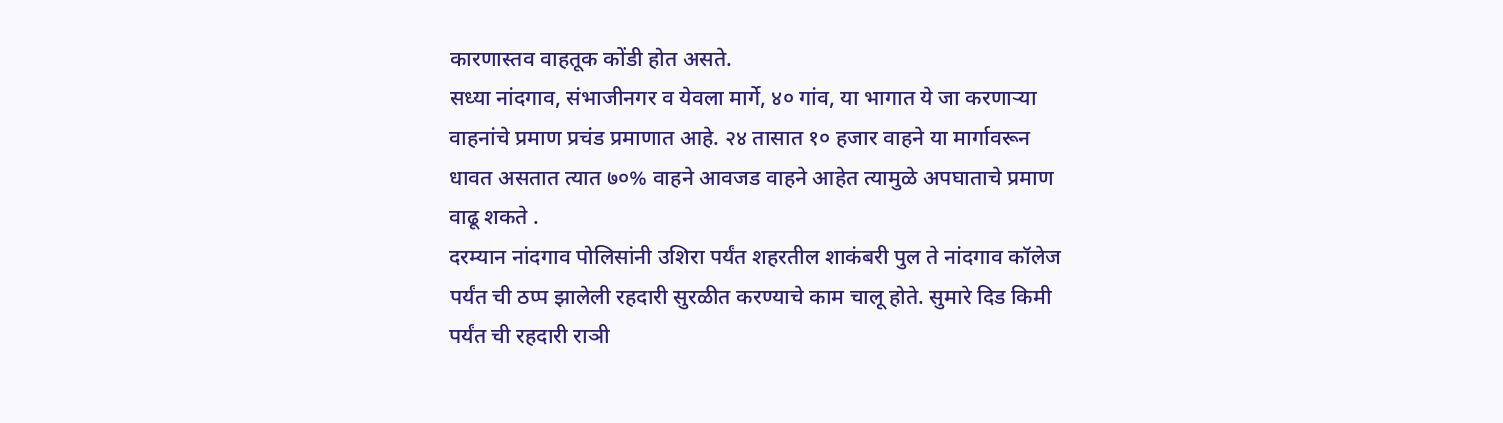कारणास्तव वाहतूक कोंडी होत असते.
सध्या नांदगाव, संभाजीनगर व येवला मार्गे, ४० गांव, या भागात ये जा करणाऱ्या वाहनांचे प्रमाण प्रचंड प्रमाणात आहे. २४ तासात १० हजार वाहने या मार्गावरून धावत असतात त्यात ७०% वाहने आवजड वाहने आहेत त्यामुळे अपघाताचे प्रमाण वाढू शकते .
दरम्यान नांदगाव पोलिसांनी उशिरा पर्यंत शहरतील शाकंबरी पुल ते नांदगाव कॉलेज पर्यंत ची ठप्प झालेली रहदारी सुरळीत करण्याचे काम चालू होते. सुमारे दिड किमी पर्यंत ची रहदारी राञी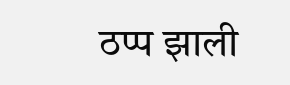ठप्प झाली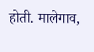होती. मालेगाव,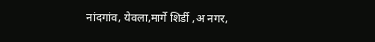नांदगांव, येवला,मार्गे शिर्डी ,अ नगर,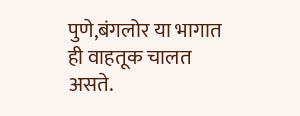पुणे,बंगलोर या भागात ही वाहतूक चालत असते.